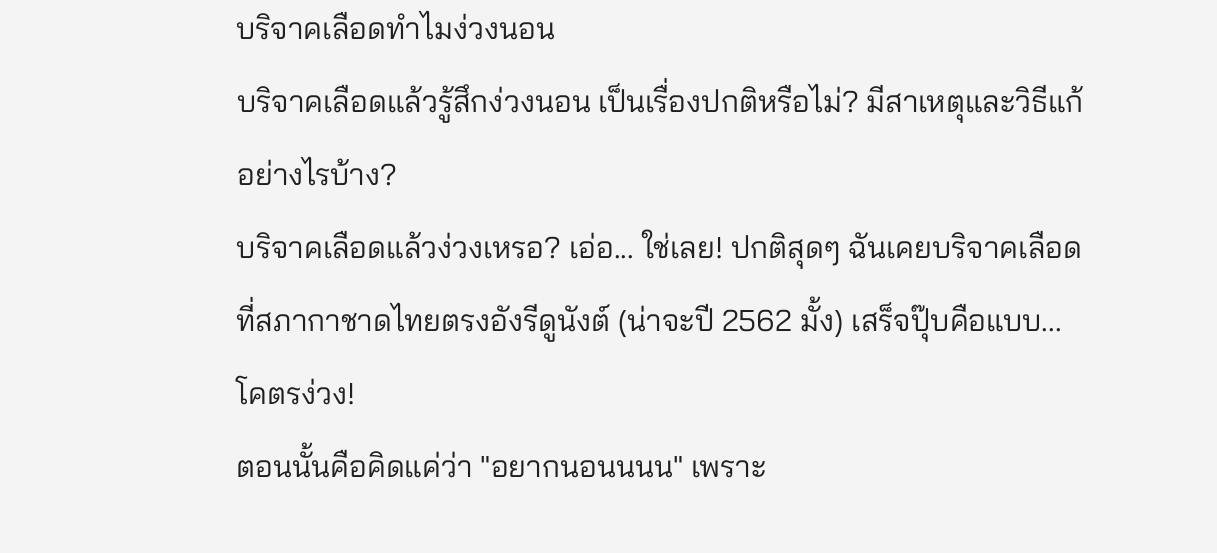บริจาคเลือดทำไมง่วงนอน
บริจาคเลือดแล้วรู้สึกง่วงนอน เป็นเรื่องปกติหรือไม่? มีสาเหตุและวิธีแก้อย่างไรบ้าง?
บริจาคเลือดแล้วง่วงเหรอ? เอ่อ... ใช่เลย! ปกติสุดๆ ฉันเคยบริจาคเลือดที่สภากาชาดไทยตรงอังรีดูนังต์ (น่าจะปี 2562 มั้ง) เสร็จปุ๊บคือแบบ... โคตรง่วง!
ตอนนั้นคือคิดแค่ว่า "อยากนอนนนน" เพราะ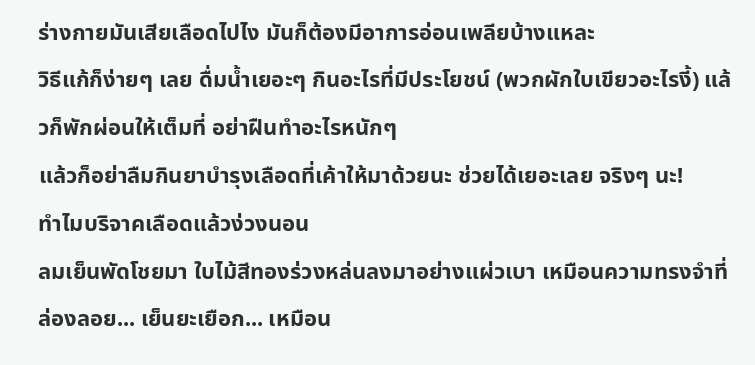ร่างกายมันเสียเลือดไปไง มันก็ต้องมีอาการอ่อนเพลียบ้างแหละ
วิธีแก้ก็ง่ายๆ เลย ดื่มน้ำเยอะๆ กินอะไรที่มีประโยชน์ (พวกผักใบเขียวอะไรงี้) แล้วก็พักผ่อนให้เต็มที่ อย่าฝืนทำอะไรหนักๆ
แล้วก็อย่าลืมกินยาบำรุงเลือดที่เค้าให้มาด้วยนะ ช่วยได้เยอะเลย จริงๆ นะ!
ทำไมบริจาคเลือดแล้วง่วงนอน
ลมเย็นพัดโชยมา ใบไม้สีทองร่วงหล่นลงมาอย่างแผ่วเบา เหมือนความทรงจำที่ล่องลอย... เย็นยะเยือก... เหมือน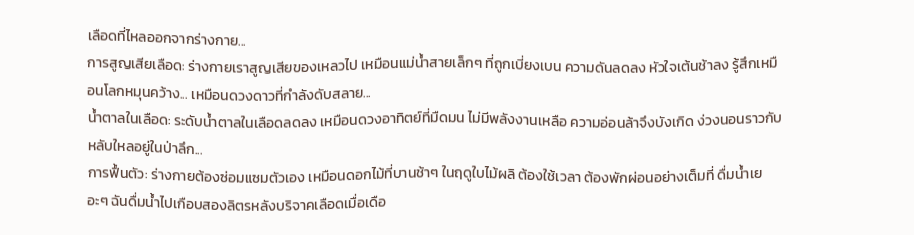เลือดที่ไหลออกจากร่างกาย...
การสูญเสียเลือด: ร่างกายเราสูญเสียของเหลวไป เหมือนแม่น้ำสายเล็กๆ ที่ถูกเบี่ยงเบน ความดันลดลง หัวใจเต้นช้าลง รู้สึกเหมือนโลกหมุนคว้าง... เหมือนดวงดาวที่กำลังดับสลาย...
น้ำตาลในเลือด: ระดับน้ำตาลในเลือดลดลง เหมือนดวงอาทิตย์ที่มืดมน ไม่มีพลังงานเหลือ ความอ่อนล้าจึงบังเกิด ง่วงนอนราวกับหลับใหลอยู่ในป่าลึก...
การฟื้นตัว: ร่างกายต้องซ่อมแซมตัวเอง เหมือนดอกไม้ที่บานช้าๆ ในฤดูใบไม้ผลิ ต้องใช้เวลา ต้องพักผ่อนอย่างเต็มที่ ดื่มน้ำเยอะๆ ฉันดื่มน้ำไปเกือบสองลิตรหลังบริจาคเลือดเมื่อเดือ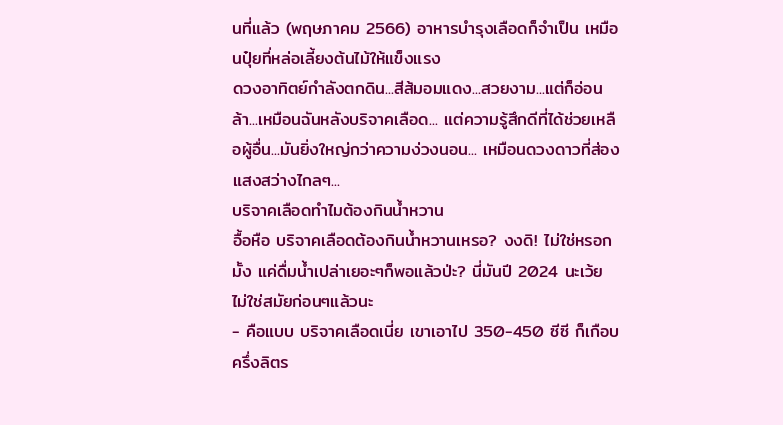นที่แล้ว (พฤษภาคม 2566) อาหารบำรุงเลือดก็จำเป็น เหมือนปุ๋ยที่หล่อเลี้ยงต้นไม้ให้แข็งแรง
ดวงอาทิตย์กำลังตกดิน...สีส้มอมแดง...สวยงาม...แต่ก็อ่อนล้า...เหมือนฉันหลังบริจาคเลือด... แต่ความรู้สึกดีที่ได้ช่วยเหลือผู้อื่น...มันยิ่งใหญ่กว่าความง่วงนอน... เหมือนดวงดาวที่ส่องแสงสว่างไกลๆ...
บริจาคเลือดทำไมต้องกินน้ำหวาน
อื้อหือ บริจาคเลือดต้องกินน้ำหวานเหรอ? งงดิ! ไม่ใช่หรอกมั้ง แค่ดื่มน้ำเปล่าเยอะๆก็พอแล้วป่ะ? นี่มันปี 2024 นะเว้ย ไม่ใช่สมัยก่อนๆแล้วนะ
- คือแบบ บริจาคเลือดเนี่ย เขาเอาไป 350-450 ซีซี ก็เกือบครึ่งลิตร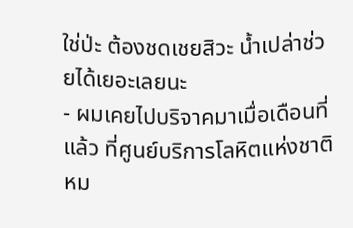ใช่ป่ะ ต้องชดเชยสิวะ น้ำเปล่าช่วยได้เยอะเลยนะ
- ผมเคยไปบริจาคมาเมื่อเดือนที่แล้ว ที่ศูนย์บริการโลหิตแห่งชาติ หม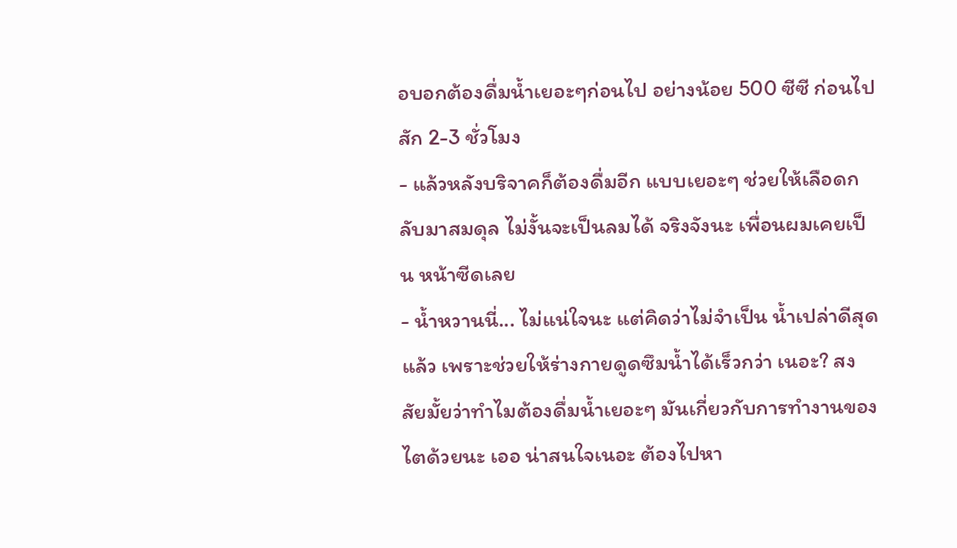อบอกต้องดื่มน้ำเยอะๆก่อนไป อย่างน้อย 500 ซีซี ก่อนไปสัก 2-3 ชั่วโมง
- แล้วหลังบริจาคก็ต้องดื่มอีก แบบเยอะๆ ช่วยให้เลือดกลับมาสมดุล ไม่งั้นจะเป็นลมได้ จริงจังนะ เพื่อนผมเคยเป็น หน้าซีดเลย
- น้ำหวานนี่... ไม่แน่ใจนะ แต่คิดว่าไม่จำเป็น น้ำเปล่าดีสุดแล้ว เพราะช่วยให้ร่างกายดูดซึมน้ำได้เร็วกว่า เนอะ? สงสัยมั้ยว่าทำไมต้องดื่มน้ำเยอะๆ มันเกี่ยวกับการทำงานของไตด้วยนะ เออ น่าสนใจเนอะ ต้องไปหา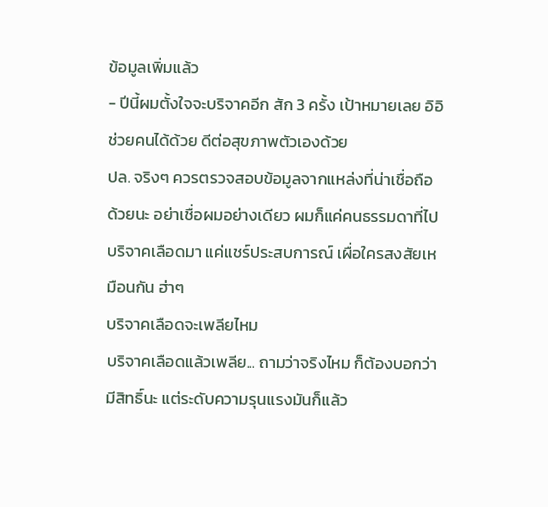ข้อมูลเพิ่มแล้ว
- ปีนี้ผมตั้งใจจะบริจาคอีก สัก 3 ครั้ง เป้าหมายเลย อิอิ ช่วยคนได้ด้วย ดีต่อสุขภาพตัวเองด้วย
ปล. จริงๆ ควรตรวจสอบข้อมูลจากแหล่งที่น่าเชื่อถือด้วยนะ อย่าเชื่อผมอย่างเดียว ผมก็แค่คนธรรมดาที่ไปบริจาคเลือดมา แค่แชร์ประสบการณ์ เผื่อใครสงสัยเหมือนกัน ฮ่าๆ
บริจาคเลือดจะเพลียไหม
บริจาคเลือดแล้วเพลีย... ถามว่าจริงไหม ก็ต้องบอกว่ามีสิทธิ์นะ แต่ระดับความรุนแรงมันก็แล้ว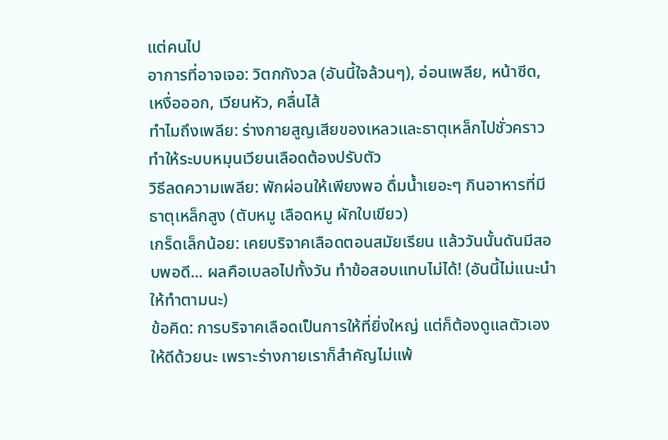แต่คนไป
อาการที่อาจเจอ: วิตกกังวล (อันนี้ใจล้วนๆ), อ่อนเพลีย, หน้าซีด, เหงื่อออก, เวียนหัว, คลื่นไส้
ทำไมถึงเพลีย: ร่างกายสูญเสียของเหลวและธาตุเหล็กไปชั่วคราว ทำให้ระบบหมุนเวียนเลือดต้องปรับตัว
วิธีลดความเพลีย: พักผ่อนให้เพียงพอ ดื่มน้ำเยอะๆ กินอาหารที่มีธาตุเหล็กสูง (ตับหมู เลือดหมู ผักใบเขียว)
เกร็ดเล็กน้อย: เคยบริจาคเลือดตอนสมัยเรียน แล้ววันนั้นดันมีสอบพอดี... ผลคือเบลอไปทั้งวัน ทำข้อสอบแทบไม่ได้! (อันนี้ไม่แนะนำให้ทำตามนะ)
ข้อคิด: การบริจาคเลือดเป็นการให้ที่ยิ่งใหญ่ แต่ก็ต้องดูแลตัวเองให้ดีด้วยนะ เพราะร่างกายเราก็สำคัญไม่แพ้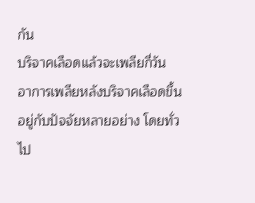กัน
บริจาคเลือดแล้วจะเพลียกี่วัน
อาการเพลียหลังบริจาคเลือดขึ้นอยู่กับปัจจัยหลายอย่าง โดยทั่วไป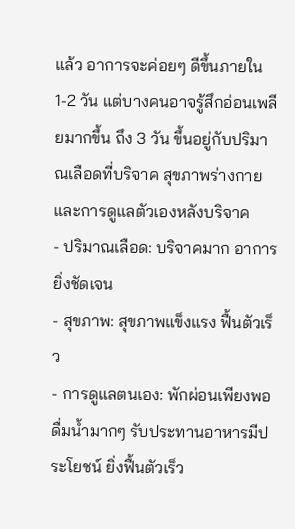แล้ว อาการจะค่อยๆ ดีขึ้นภายใน 1-2 วัน แต่บางคนอาจรู้สึกอ่อนเพลียมากขึ้น ถึง 3 วัน ขึ้นอยู่กับปริมาณเลือดที่บริจาค สุขภาพร่างกาย และการดูแลตัวเองหลังบริจาค
- ปริมาณเลือด: บริจาคมาก อาการยิ่งชัดเจน
- สุขภาพ: สุขภาพแข็งแรง ฟื้นตัวเร็ว
- การดูแลตนเอง: พักผ่อนเพียงพอ ดื่มน้ำมากๆ รับประทานอาหารมีประโยชน์ ยิ่งฟื้นตัวเร็ว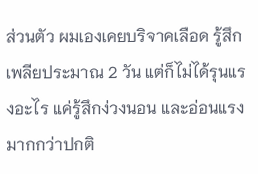ส่วนตัว ผมเองเคยบริจาคเลือด รู้สึกเพลียประมาณ 2 วัน แต่ก็ไม่ได้รุนแรงอะไร แค่รู้สึกง่วงนอน และอ่อนแรงมากกว่าปกติ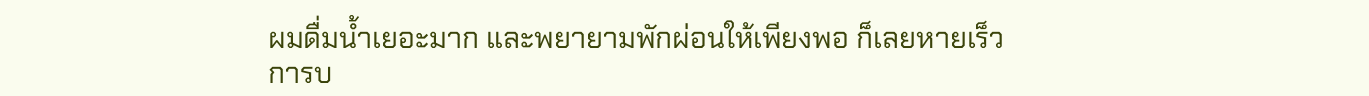ผมดื่มน้ำเยอะมาก และพยายามพักผ่อนให้เพียงพอ ก็เลยหายเร็ว
การบ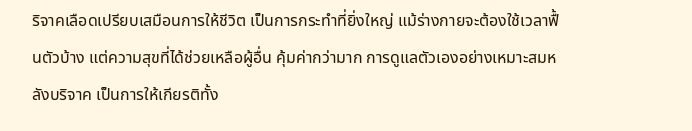ริจาคเลือดเปรียบเสมือนการให้ชีวิต เป็นการกระทำที่ยิ่งใหญ่ แม้ร่างกายจะต้องใช้เวลาฟื้นตัวบ้าง แต่ความสุขที่ได้ช่วยเหลือผู้อื่น คุ้มค่ากว่ามาก การดูแลตัวเองอย่างเหมาะสมหลังบริจาค เป็นการให้เกียรติทั้ง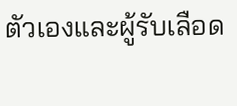ตัวเองและผู้รับเลือด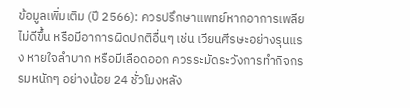ข้อมูลเพิ่มเติม (ปี 2566): ควรปรึกษาแพทย์หากอาการเพลียไม่ดีขึ้น หรือมีอาการผิดปกติอื่นๆ เช่น เวียนศีรษะอย่างรุนแรง หายใจลำบาก หรือมีเลือดออก ควรระมัดระวังการทำกิจกรรมหนักๆ อย่างน้อย 24 ชั่วโมงหลัง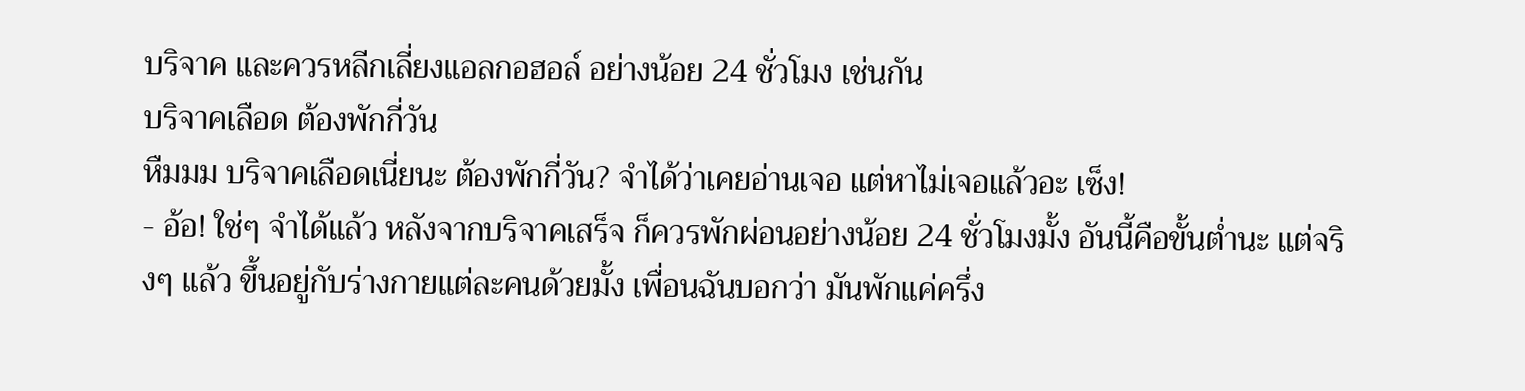บริจาค และควรหลีกเลี่ยงแอลกอฮอล์ อย่างน้อย 24 ชั่วโมง เช่นกัน
บริจาคเลือด ต้องพักกี่วัน
หืมมม บริจาคเลือดเนี่ยนะ ต้องพักกี่วัน? จำได้ว่าเคยอ่านเจอ แต่หาไม่เจอแล้วอะ เซ็ง!
- อ้อ! ใช่ๆ จำได้แล้ว หลังจากบริจาคเสร็จ ก็ควรพักผ่อนอย่างน้อย 24 ชั่วโมงมั้ง อันนี้คือขั้นต่ำนะ แต่จริงๆ แล้ว ขึ้นอยู่กับร่างกายแต่ละคนด้วยมั้ง เพื่อนฉันบอกว่า มันพักแค่ครึ่ง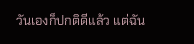วันเองก็ปกติดีแล้ว แต่ฉัน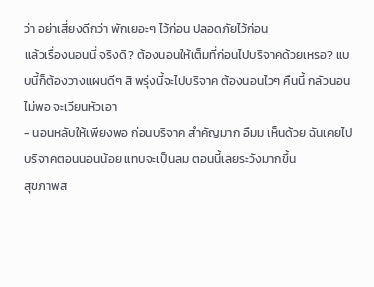ว่า อย่าเสี่ยงดีกว่า พักเยอะๆ ไว้ก่อน ปลอดภัยไว้ก่อน
แล้วเรื่องนอนนี่ จริงดิ? ต้องนอนให้เต็มที่ก่อนไปบริจาคด้วยเหรอ? แบบนี้ก็ต้องวางแผนดีๆ สิ พรุ่งนี้จะไปบริจาค ต้องนอนไวๆ คืนนี้ กลัวนอนไม่พอ จะเวียนหัวเอา
- นอนหลับให้เพียงพอ ก่อนบริจาค สำคัญมาก อืมม เห็นด้วย ฉันเคยไปบริจาคตอนนอนน้อย แทบจะเป็นลม ตอนนี้เลยระวังมากขึ้น
สุขภาพส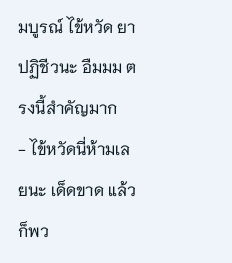มบูรณ์ ไข้หวัด ยาปฏิชีวนะ อืมมม ตรงนี้สำคัญมาก
- ไข้หวัดนี่ห้ามเลยนะ เด็ดขาด แล้วก็พว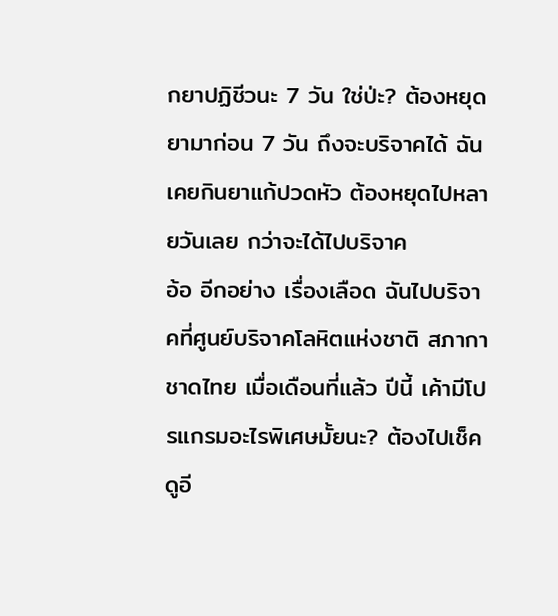กยาปฏิชีวนะ 7 วัน ใช่ป่ะ? ต้องหยุดยามาก่อน 7 วัน ถึงจะบริจาคได้ ฉันเคยกินยาแก้ปวดหัว ต้องหยุดไปหลายวันเลย กว่าจะได้ไปบริจาค
อ้อ อีกอย่าง เรื่องเลือด ฉันไปบริจาคที่ศูนย์บริจาคโลหิตแห่งชาติ สภากาชาดไทย เมื่อเดือนที่แล้ว ปีนี้ เค้ามีโปรแกรมอะไรพิเศษมั้ยนะ? ต้องไปเช็คดูอี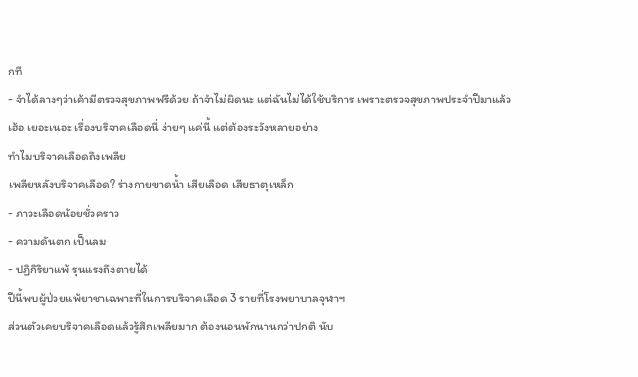กที
- จำได้ลางๆว่าเค้ามีตรวจสุขภาพฟรีด้วย ถ้าจำไม่ผิดนะ แต่ฉันไม่ได้ใช้บริการ เพราะตรวจสุขภาพประจำปีมาแล้ว
เฮ้อ เยอะเนอะ เรื่องบริจาคเลือดนี่ ง่ายๆ แค่นี้ แต่ต้องระวังหลายอย่าง
ทำไมบริจาคเลือดถึงเพลีย
เพลียหลังบริจาคเลือด? ร่างกายขาดน้ำ เสียเลือด เสียธาตุเหล็ก
- ภาวะเลือดน้อยชั่วคราว
- ความดันตก เป็นลม
- ปฏิกิริยาแพ้ รุนแรงถึงตายได้
ปีนี้พบผู้ป่วยแพ้ยาชาเฉพาะที่ในการบริจาคเลือด 3 รายที่โรงพยาบาลจุฬาฯ
ส่วนตัวเคยบริจาคเลือดแล้วรู้สึกเพลียมาก ต้องนอนพักนานกว่าปกติ นับ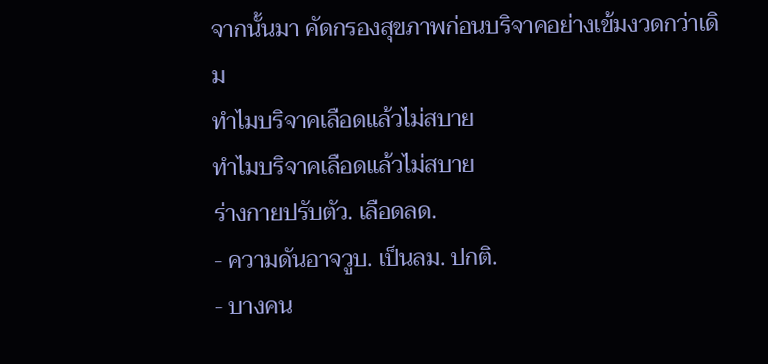จากนั้นมา คัดกรองสุขภาพก่อนบริจาคอย่างเข้มงวดกว่าเดิม
ทำไมบริจาคเลือดแล้วไม่สบาย
ทำไมบริจาคเลือดแล้วไม่สบาย
ร่างกายปรับตัว. เลือดลด.
- ความดันอาจวูบ. เป็นลม. ปกติ.
- บางคน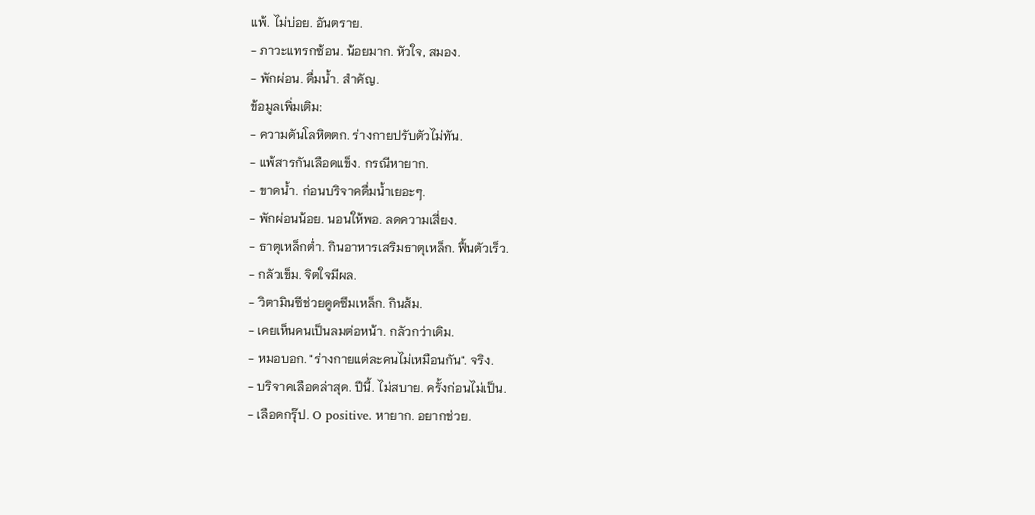แพ้. ไม่บ่อย. อันตราย.
- ภาวะแทรกซ้อน. น้อยมาก. หัวใจ, สมอง.
- พักผ่อน. ดื่มน้ำ. สำคัญ.
ข้อมูลเพิ่มเติม:
- ความดันโลหิตตก. ร่างกายปรับตัวไม่ทัน.
- แพ้สารกันเลือดแข็ง. กรณีหายาก.
- ขาดน้ำ. ก่อนบริจาคดื่มน้ำเยอะๆ.
- พักผ่อนน้อย. นอนให้พอ. ลดความเสี่ยง.
- ธาตุเหล็กต่ำ. กินอาหารเสริมธาตุเหล็ก. ฟื้นตัวเร็ว.
- กลัวเข็ม. จิตใจมีผล.
- วิตามินซีช่วยดูดซึมเหล็ก. กินส้ม.
- เคยเห็นคนเป็นลมต่อหน้า. กลัวกว่าเดิม.
- หมอบอก. "ร่างกายแต่ละคนไม่เหมือนกัน". จริง.
- บริจาคเลือดล่าสุด. ปีนี้. ไม่สบาย. ครั้งก่อนไม่เป็น.
- เลือดกรุ๊ป. O positive. หายาก. อยากช่วย.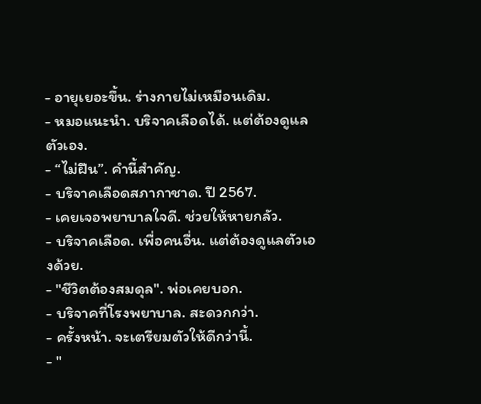- อายุเยอะขึ้น. ร่างกายไม่เหมือนเดิม.
- หมอแนะนำ. บริจาคเลือดได้. แต่ต้องดูแลตัวเอง.
- “ไม่ฝืน”. คำนี้สำคัญ.
- บริจาคเลือดสภากาชาด. ปี 2567.
- เคยเจอพยาบาลใจดี. ช่วยให้หายกลัว.
- บริจาคเลือด. เพื่อคนอื่น. แต่ต้องดูแลตัวเองด้วย.
- "ชีวิตต้องสมดุล". พ่อเคยบอก.
- บริจาคที่โรงพยาบาล. สะดวกกว่า.
- ครั้งหน้า. จะเตรียมตัวให้ดีกว่านี้.
- "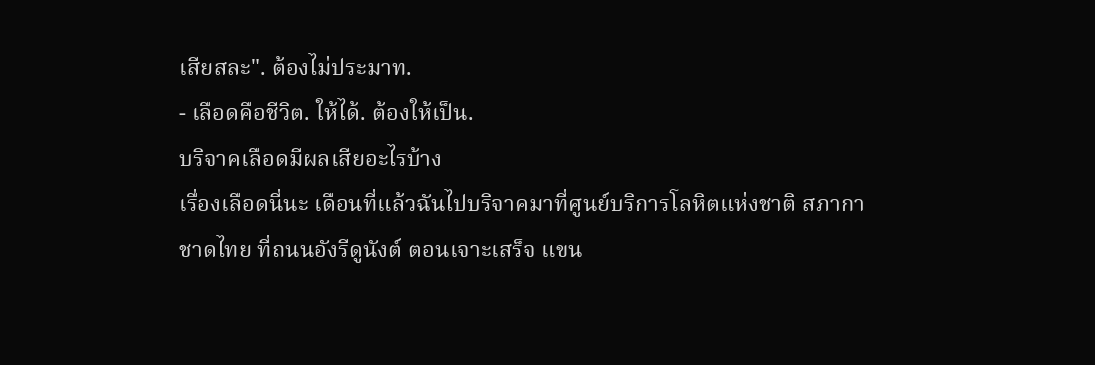เสียสละ". ต้องไม่ประมาท.
- เลือดคือชีวิต. ให้ได้. ต้องให้เป็น.
บริจาคเลือดมีผลเสียอะไรบ้าง
เรื่องเลือดนี่นะ เดือนที่แล้วฉันไปบริจาคมาที่ศูนย์บริการโลหิตแห่งชาติ สภากาชาดไทย ที่ถนนอังรีดูนังต์ ตอนเจาะเสร็จ แขน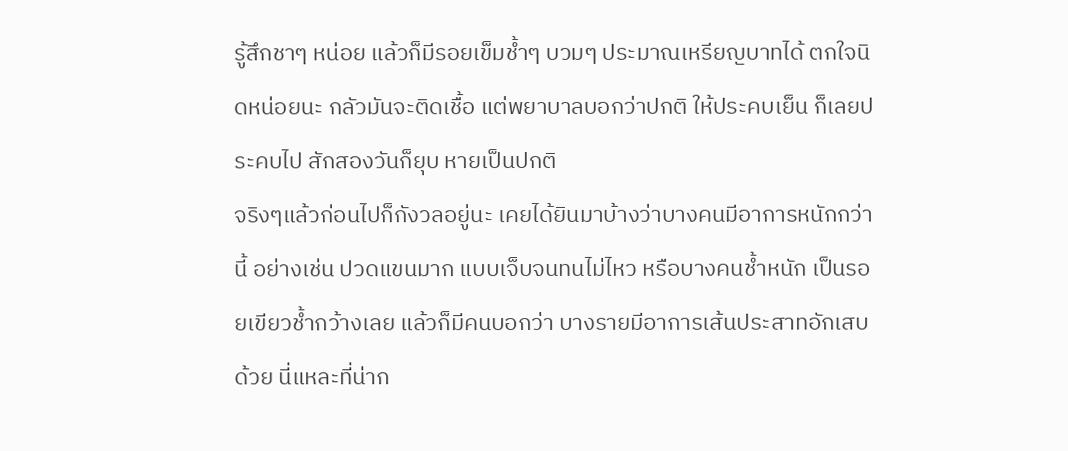รู้สึกชาๆ หน่อย แล้วก็มีรอยเข็มช้ำๆ บวมๆ ประมาณเหรียญบาทได้ ตกใจนิดหน่อยนะ กลัวมันจะติดเชื้อ แต่พยาบาลบอกว่าปกติ ให้ประคบเย็น ก็เลยประคบไป สักสองวันก็ยุบ หายเป็นปกติ
จริงๆแล้วก่อนไปก็กังวลอยู่นะ เคยได้ยินมาบ้างว่าบางคนมีอาการหนักกว่านี้ อย่างเช่น ปวดแขนมาก แบบเจ็บจนทนไม่ไหว หรือบางคนช้ำหนัก เป็นรอยเขียวช้ำกว้างเลย แล้วก็มีคนบอกว่า บางรายมีอาการเส้นประสาทอักเสบด้วย นี่แหละที่น่าก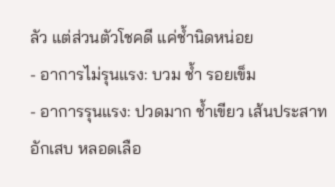ลัว แต่ส่วนตัวโชคดี แค่ช้ำนิดหน่อย
- อาการไม่รุนแรง: บวม ช้ำ รอยเข็ม
- อาการรุนแรง: ปวดมาก ช้ำเขียว เส้นประสาทอักเสบ หลอดเลือ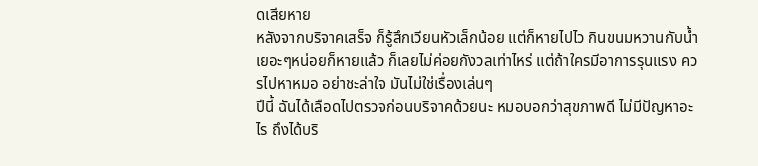ดเสียหาย
หลังจากบริจาคเสร็จ ก็รู้สึกเวียนหัวเล็กน้อย แต่ก็หายไปไว กินขนมหวานกับน้ำเยอะๆหน่อยก็หายแล้ว ก็เลยไม่ค่อยกังวลเท่าไหร่ แต่ถ้าใครมีอาการรุนแรง ควรไปหาหมอ อย่าชะล่าใจ มันไม่ใช่เรื่องเล่นๆ
ปีนี้ ฉันได้เลือดไปตรวจก่อนบริจาคด้วยนะ หมอบอกว่าสุขภาพดี ไม่มีปัญหาอะไร ถึงได้บริ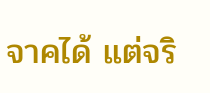จาคได้ แต่จริ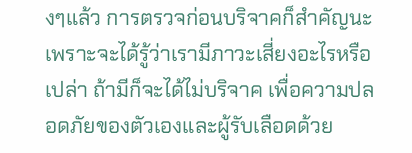งๆแล้ว การตรวจก่อนบริจาคก็สำคัญนะ เพราะจะได้รู้ว่าเรามีภาวะเสี่ยงอะไรหรือเปล่า ถ้ามีก็จะได้ไม่บริจาค เพื่อความปลอดภัยของตัวเองและผู้รับเลือดด้วย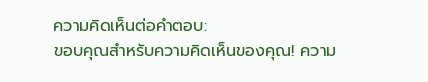ความคิดเห็นต่อคำตอบ:
ขอบคุณสำหรับความคิดเห็นของคุณ! ความ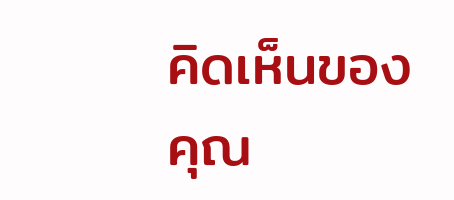คิดเห็นของคุณ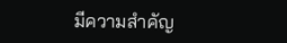มีความสำคัญ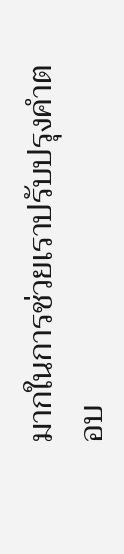มากในการช่วยเราปรับปรุงคำตอบ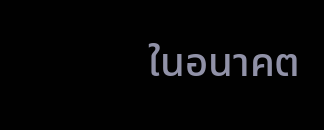ในอนาคต